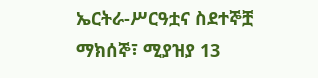ኤርትራ-ሥርዓቷና ስደተኞቿ
ማክሰኞ፣ ሚያዝያ 13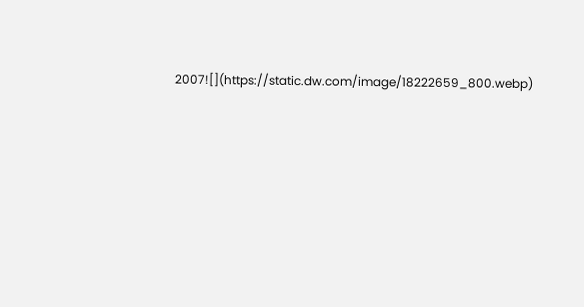2007![](https://static.dw.com/image/18222659_800.webp)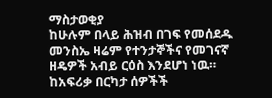ማስታወቂያ
ከሁሉም በላይ ሕዝብ በገፍ የመሰደዱ መንስኤ ዛሬም የተንታኞችና የመገናኛ ዘዴዎች አብይ ርዕስ እንደሆነ ነዉ። ከአፍሪቃ በርካታ ሰዎችች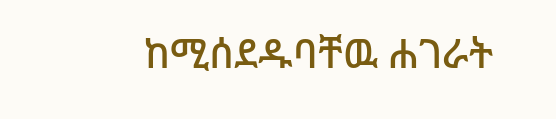ከሚሰደዱባቸዉ ሐገራት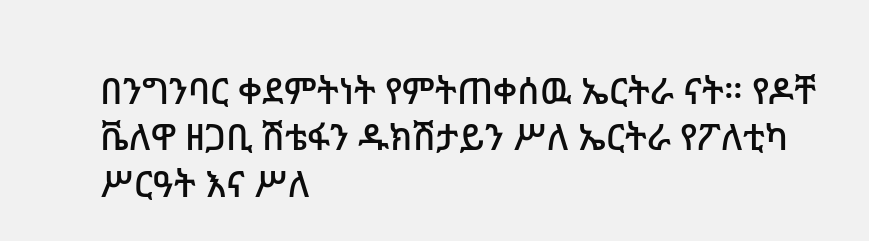በንግንባር ቀደምትነት የምትጠቀሰዉ ኤርትራ ናት። የዶቸ ቬለዋ ዘጋቢ ሽቴፋን ዱክሽታይን ሥለ ኤርትራ የፖለቲካ ሥርዓት እና ሥለ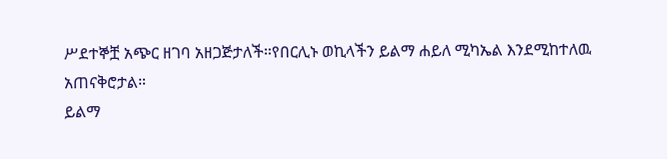ሥደተኞቿ አጭር ዘገባ አዘጋጅታለች።የበርሊኑ ወኪላችን ይልማ ሐይለ ሚካኤል እንደሚከተለዉ አጠናቅሮታል።
ይልማ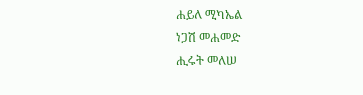ሐይለ ሚካኤል
ነጋሽ መሐመድ
ሒሩት መለሠ